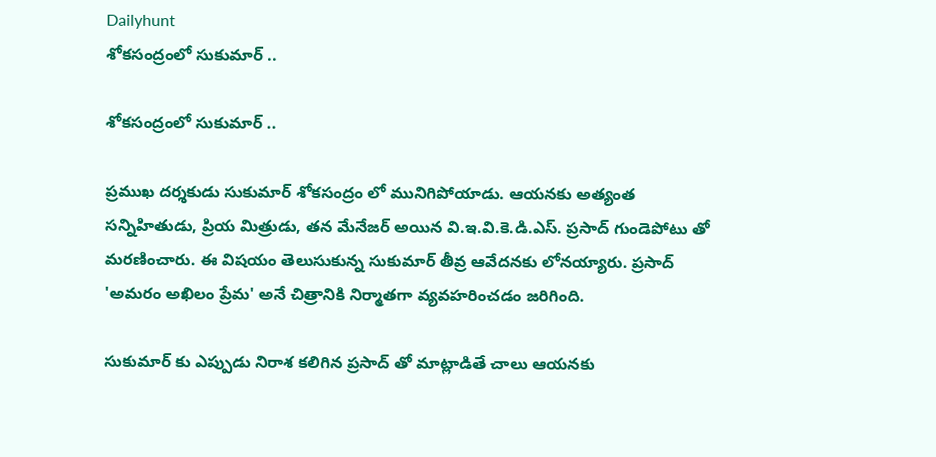Dailyhunt
శోకసంద్రంలో సుకుమార్ ..

శోకసంద్రంలో సుకుమార్ ..

ప్రముఖ దర్శకుడు సుకుమార్ శోకసంద్రం లో మునిగిపోయాడు. ఆయనకు అత్యంత సన్నిహితుడు, ప్రియ మిత్రుడు, తన మేనేజర్ అయిన వి.ఇ.వి.కె.డి.ఎస్. ప్రసాద్‌ గుండెపోటు తో మరణించారు. ఈ విషయం తెలుసుకున్న సుకుమార్ తీవ్ర ఆవేదనకు లోనయ్యారు. ప్రసాద్‌ 'అమరం అఖిలం ప్రేమ' అనే చిత్రానికి నిర్మాతగా వ్యవహరించడం జరిగింది.

సుకుమార్ కు ఎప్పుడు నిరాశ కలిగిన ప్రసాద్ తో మాట్లాడితే చాలు ఆయనకు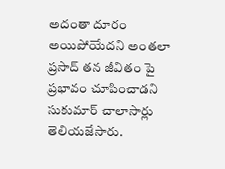అదంతా దూరం అయిపోయేదని అంతలా ప్రసాద్ తన జీవితం పై ప్రభావం చూపించాడని సుకుమార్ చాలాసార్లు తెలియజేసారు.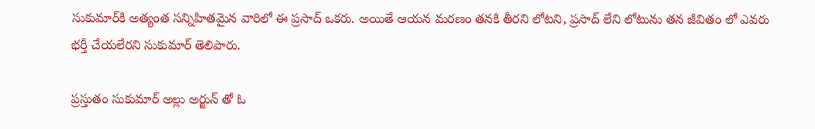సుకుమార్‌కి అత్యంత సన్నిహితమైన వారిలో ఈ ప్రసాద్ ఒకరు. అయితే ఆయన మరణం తనకి తీరని లోటని, ప్రసాద్ లేని లోటును తన జీవితం లో ఎవరు భర్తీ చేయలేరని సుకుమార్ తెలిపారు.

ప్రస్తుతం సుకుమార్ అల్లు అర్జున్ తో ఓ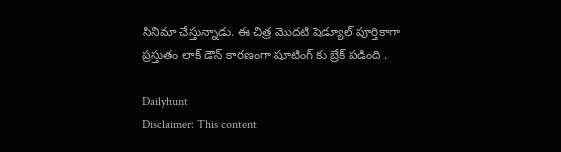సినిమా చేస్తున్నాడు. ఈ చిత్ర మొదటి షెడ్యూల్ పూర్తికాగా ప్రస్తుతం లాక్ డౌన్ కారణంగా షూటింగ్ కు బ్రేక్ పడింది .

Dailyhunt
Disclaimer: This content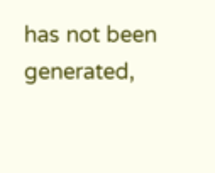has not been generated,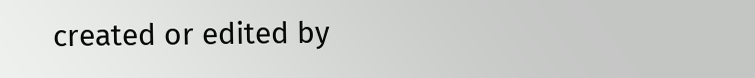created or edited by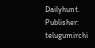Dailyhunt. Publisher: telugumirchi